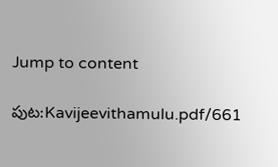Jump to content

పుట:Kavijeevithamulu.pdf/661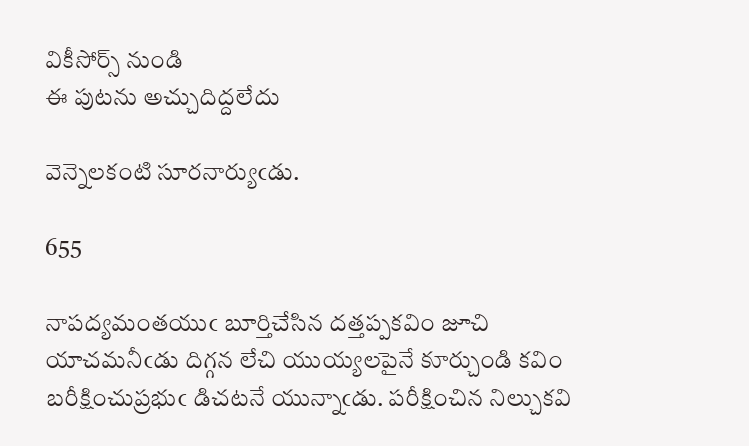వికీసోర్స్ నుండి
ఈ పుటను అచ్చుదిద్దలేదు

వెన్నెలకంటి సూరనార్యుఁడు.

655

నాపద్యమంతయుఁ బూర్తిచేసిన దత్తప్పకవిం జూచి యాచమనీఁడు దిగ్గన లేచి యుయ్యలపైనే కూర్చుండి కవిం బరీక్షించుప్రభుఁ డిచటనే యున్నాఁడు. పరీక్షించిన నిల్చుకవి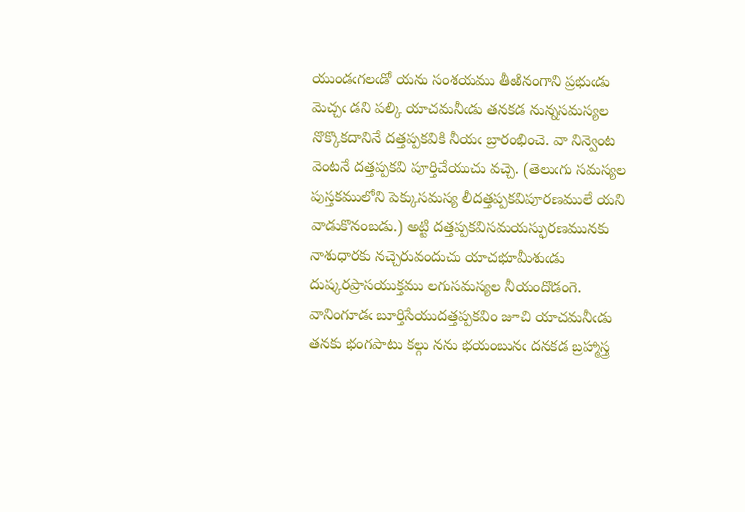యుండఁగలఁడో యను సంశయము తీఱినంగాని ప్రభుఁడు మెచ్చఁ డని పల్కి యాచమనీఁడు తనకడ నున్నసమస్యల నొక్కొకదానినే దత్తప్పకవికి నీయఁ బ్రారంభించె. వా నిన్వెంట వెంటనే దత్తప్పకవి పూర్తిచేయుచు వచ్చె. (తెలుఁగు సమస్యల పుస్తకములోని పెక్కుసమస్య లీదత్తప్పకవిపూరణములే యని వాడుకొనంబడు.) అట్టి దత్తప్పకవిసమయస్ఫురణమునకు నాశుధారకు నచ్చెరువందుచు యాచభూమీశుఁడు దుష్కరప్రాసయుక్తము లగుసమస్యల నీయందొడంగె. వానింగూడఁ బూర్తిసేయుదత్తప్పకవిం జూచి యాచమనీఁడు తనకు భంగపాటు కల్గు నను భయంబునఁ దనకడ బ్రహ్మాస్త్ర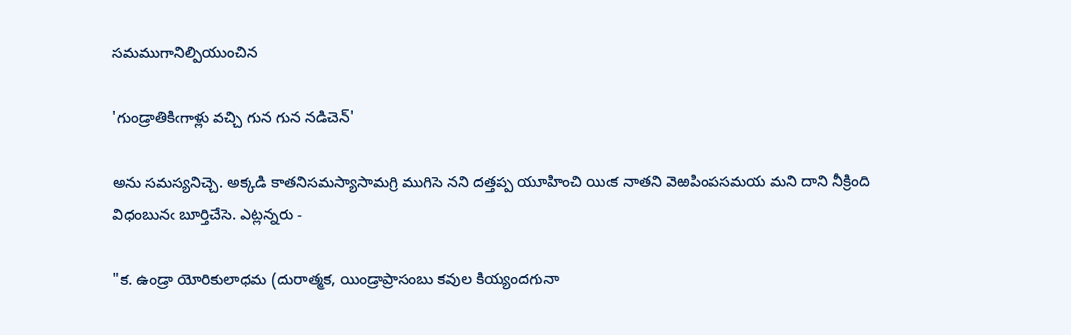సమముగానిల్పియుంచిన

'గుండ్రాతికిఁగాళ్లు వచ్చి గున గున నడిచెన్‌'

అను సమస్యనిచ్చె. అక్కడి కాతనిసమస్యాసామగ్రి ముగిసె నని దత్తప్ప యూహించి యిఁక నాతని వెఱపింపసమయ మని దాని నీక్రింది విధంబునఁ బూర్తిచేసె. ఎట్లన్నరు -

"క. ఉండ్రా యోరికులాధమ (దురాత్మక, యిండ్రాప్రాసంబు కవుల కియ్యందగునా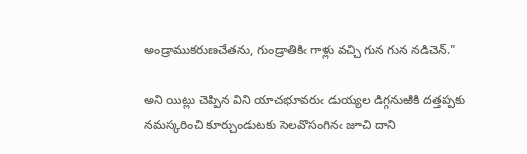అండ్రాముకరుణచేతను, గుండ్రాతికిఁ గాళ్లు వచ్చి గున గున నడిచెన్."

అని యిట్లు చెప్పిన విని యాచభూవరుఁ డుయ్యల డిగ్గనుఱికి దత్తప్పకు నమస్కరించి కూర్చుండుటకు సెలవొసంగినఁ జూచి దాని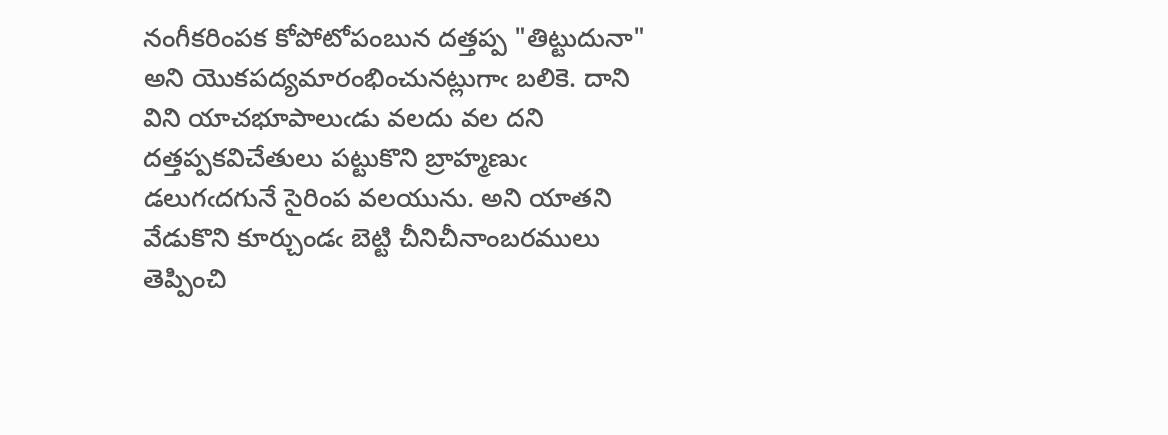నంగీకరింపక కోపోటోపంబున దత్తప్ప "తిట్టుదునా" అని యొకపద్యమారంభించునట్లుగాఁ బలికె. దాని విని యాచభూపాలుఁడు వలదు వల దని దత్తప్పకవిచేతులు పట్టుకొని బ్రాహ్మణుఁ డలుగఁదగునే సైరింప వలయును. అని యాతని వేడుకొని కూర్చుండఁ బెట్టి చీనిచీనాంబరములు తెప్పించి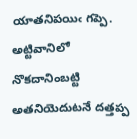యాతనిపయిఁ గప్పె. అట్టివానిలో నొకదానింబట్టి అతనియెదుటనే దత్తప్ప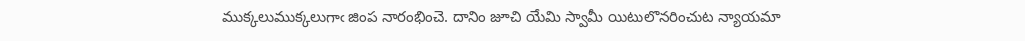ముక్కలుముక్కలుగాఁ జింప నారంభించె. దానిం జూచి యేమి స్వామీ యిటులొనరించుట న్యాయమా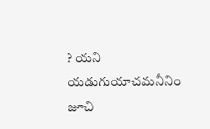? యని యడుగుయాచమనీనిం జూచి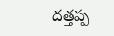దత్తప్ప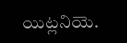యిట్లనియె.